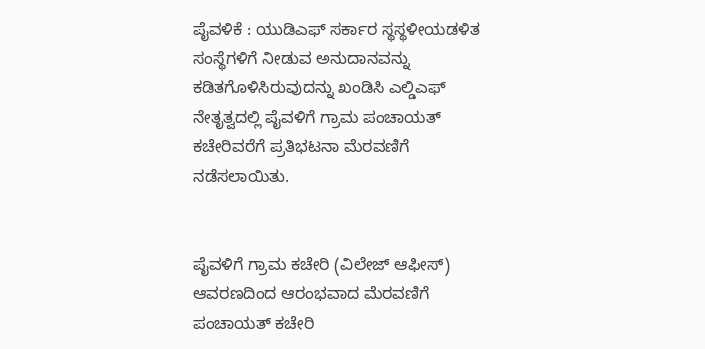ಪೈವಳಿಕೆ : ಯುಡಿಎಫ್ ಸರ್ಕಾರ ಸ್ಥಸ್ಥಳೀಯಡಳಿತ ಸಂಸ್ಥೆಗಳಿಗೆ ನೀಡುವ ಅನುದಾನವನ್ನು ಕಡಿತಗೊಳಿಸಿರುವುದನ್ನು ಖಂಡಿಸಿ ಎಲ್ಡಿಎಫ್ ನೇತೃತ್ವದಲ್ಲಿ ಪೈವಳಿಗೆ ಗ್ರಾಮ ಪಂಚಾಯತ್ ಕಚೇರಿವರೆಗೆ ಪ್ರತಿಭಟನಾ ಮೆರವಣಿಗೆ ನಡೆಸಲಾಯಿತು.


ಪೈವಳಿಗೆ ಗ್ರಾಮ ಕಚೇರಿ (ವಿಲೇಜ್ ಆಫೀಸ್) ಆವರಣದಿಂದ ಆರಂಭವಾದ ಮೆರವಣಿಗೆ ಪಂಚಾಯತ್ ಕಚೇರಿ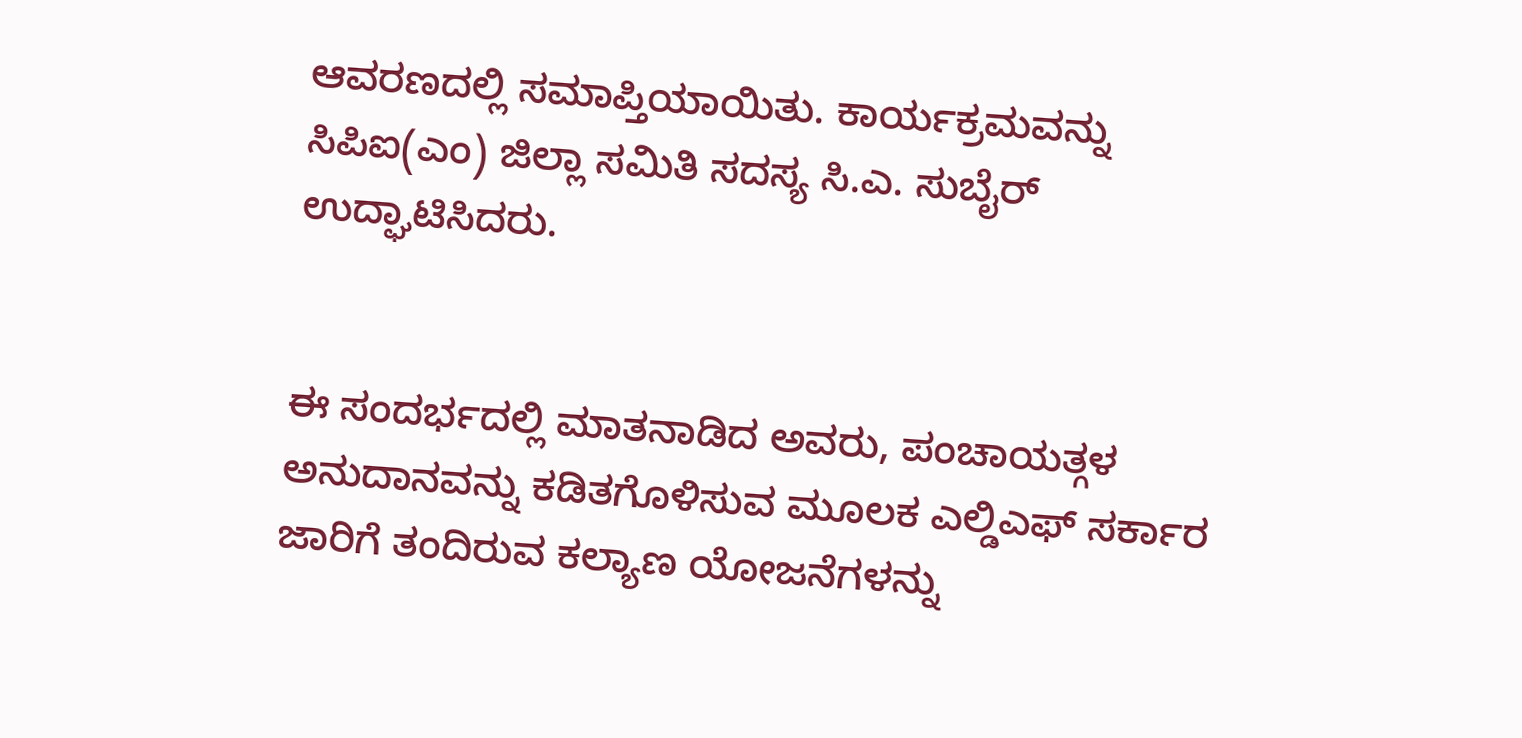ಆವರಣದಲ್ಲಿ ಸಮಾಪ್ತಿಯಾಯಿತು. ಕಾರ್ಯಕ್ರಮವನ್ನು ಸಿಪಿಐ(ಎಂ) ಜಿಲ್ಲಾ ಸಮಿತಿ ಸದಸ್ಯ ಸಿ.ಎ. ಸುಬೈರ್ ಉದ್ಘಾಟಿಸಿದರು.


ಈ ಸಂದರ್ಭದಲ್ಲಿ ಮಾತನಾಡಿದ ಅವರು, ಪಂಚಾಯತ್ಗಳ ಅನುದಾನವನ್ನು ಕಡಿತಗೊಳಿಸುವ ಮೂಲಕ ಎಲ್ಡಿಎಫ್ ಸರ್ಕಾರ ಜಾರಿಗೆ ತಂದಿರುವ ಕಲ್ಯಾಣ ಯೋಜನೆಗಳನ್ನು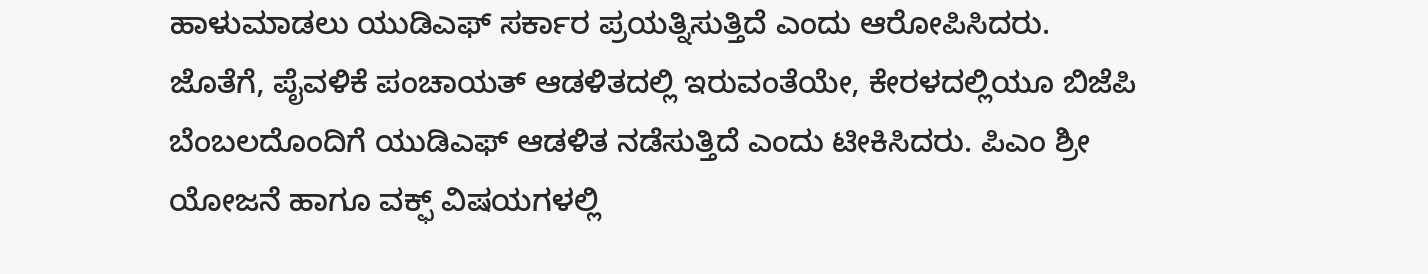ಹಾಳುಮಾಡಲು ಯುಡಿಎಫ್ ಸರ್ಕಾರ ಪ್ರಯತ್ನಿಸುತ್ತಿದೆ ಎಂದು ಆರೋಪಿಸಿದರು.
ಜೊತೆಗೆ, ಪೈವಳಿಕೆ ಪಂಚಾಯತ್ ಆಡಳಿತದಲ್ಲಿ ಇರುವಂತೆಯೇ, ಕೇರಳದಲ್ಲಿಯೂ ಬಿಜೆಪಿ ಬೆಂಬಲದೊಂದಿಗೆ ಯುಡಿಎಫ್ ಆಡಳಿತ ನಡೆಸುತ್ತಿದೆ ಎಂದು ಟೀಕಿಸಿದರು. ಪಿಎಂ ಶ್ರೀ ಯೋಜನೆ ಹಾಗೂ ವಕ್ಫ್ ವಿಷಯಗಳಲ್ಲಿ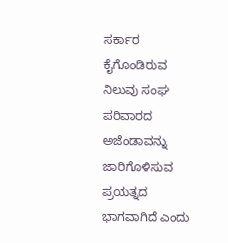ಸರ್ಕಾರ ಕೈಗೊಂಡಿರುವ ನಿಲುವು ಸಂಘ ಪರಿವಾರದ ಅಜೆಂಡಾವನ್ನು ಜಾರಿಗೊಳಿಸುವ ಪ್ರಯತ್ನದ ಭಾಗವಾಗಿದೆ ಎಂದು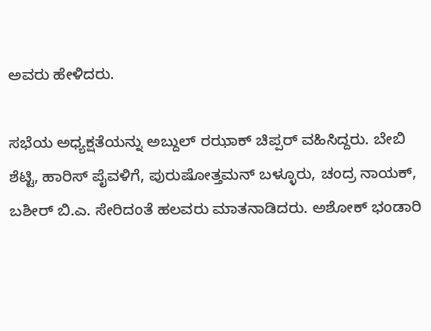ಅವರು ಹೇಳಿದರು.

ಸಭೆಯ ಅಧ್ಯಕ್ಷತೆಯನ್ನು ಅಬ್ದುಲ್ ರಝಾಕ್ ಚಿಪ್ಪರ್ ವಹಿಸಿದ್ದರು. ಬೇಬಿ ಶೆಟ್ಟಿ, ಹಾರಿಸ್ ಪೈವಳಿಗೆ, ಪುರುಷೋತ್ತಮನ್ ಬಳ್ಳೂರು, ಚಂದ್ರ ನಾಯಕ್, ಬಶೀರ್ ಬಿ.ಎ. ಸೇರಿದಂತೆ ಹಲವರು ಮಾತನಾಡಿದರು. ಅಶೋಕ್ ಭಂಡಾರಿ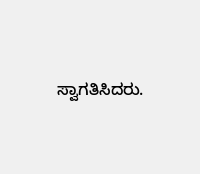ಸ್ವಾಗತಿಸಿದರು.